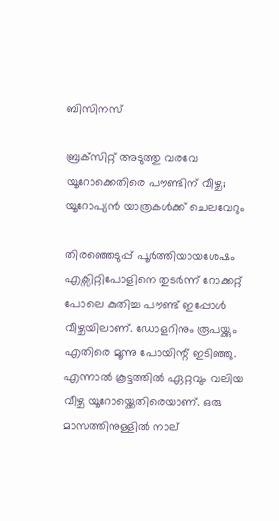ബിസിനസ്‌

ബ്രക്‌സിറ്റ് അടുത്തു വരവേ യൂറോക്കെതിരെ പൗണ്ടിന് വീഴ്ച; യൂറോപ്യന്‍ യാത്രകള്‍ക്ക് ചെലവേറും

തിരഞ്ഞെടുപ്പ് പൂര്‍ത്തിയായശേഷം എക്സിറ്റിപോളിനെ തുടര്‍ന്ന് റോക്കറ്റ് പോലെ കുതിച്ച പൗണ്ട് ഇപ്പോള്‍ വീഴ്ചയിലാണ്. ഡോളറിനും രൂപയ്ക്കും എതിരെ മൂന്നു പോയിന്റ് ഇടിഞ്ഞു. എന്നാല്‍ കൂട്ടത്തില്‍ ഏറ്റവും വലിയ വീഴ്ച യൂറോയ്ക്കെതിരെയാണ്. ഒരു മാസത്തിനുള്ളില്‍ നാല്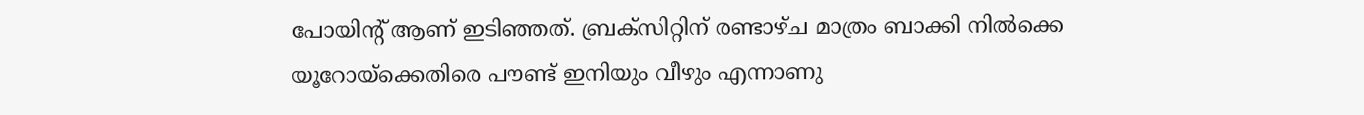പോയിന്റ് ആണ് ഇടിഞ്ഞത്. ബ്രക്‌സിറ്റിന് രണ്ടാഴ്ച മാത്രം ബാക്കി നില്‍ക്കെ യൂറോയ്ക്കെതിരെ പൗണ്ട് ഇനിയും വീഴും എന്നാണു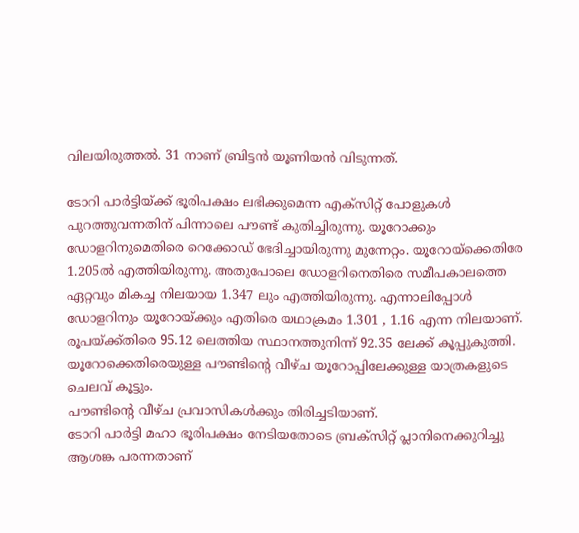വിലയിരുത്തല്‍. 31 നാണ് ബ്രിട്ടന്‍ യൂണിയന്‍ വിടുന്നത്.

ടോറി പാര്‍ട്ടിയ്ക്ക് ഭൂരിപക്ഷം ലഭിക്കുമെന്ന എക്സിറ്റ് പോളുകള്‍ പുറത്തുവന്നതിന് പിന്നാലെ പൗണ്ട് കുതിച്ചിരുന്നു. യൂറോക്കും ഡോളറിനുമെതിരെ റെക്കോഡ് ഭേദിച്ചായിരുന്നു മുന്നേറ്റം. യൂറോയ്ക്കെതിരേ 1.205ല്‍ എത്തിയിരുന്നു. അതുപോലെ ഡോളറിനെതിരെ സമീപകാലത്തെ ഏറ്റവും മികച്ച നിലയായ 1.347 ലും എത്തിയിരുന്നു. എന്നാലിപ്പോള്‍ ഡോളറിനും യൂറോയ്ക്കും എതിരെ യഥാക്രമം 1.301 , 1.16 എന്ന നിലയാണ്. രൂപയ്ക്ക്തിരെ 95.12 ലെത്തിയ സ്ഥാനത്തുനിന്ന് 92.35 ലേക്ക് കൂപ്പുകുത്തി. യൂറോക്കെതിരെയുള്ള പൗണ്ടിന്റെ വീഴ്ച യൂറോപ്പിലേക്കുള്ള യാത്രകളുടെ ചെലവ് കൂട്ടും.
പൗണ്ടിന്റെ വീഴ്ച പ്രവാസികള്‍ക്കും തിരിച്ചടിയാണ്.
ടോറി പാര്‍ട്ടി മഹാ ഭൂരിപക്ഷം നേടിയതോടെ ബ്രക്‌സിറ്റ് പ്ലാനിനെക്കുറിച്ചു ആശങ്ക പരന്നതാണ്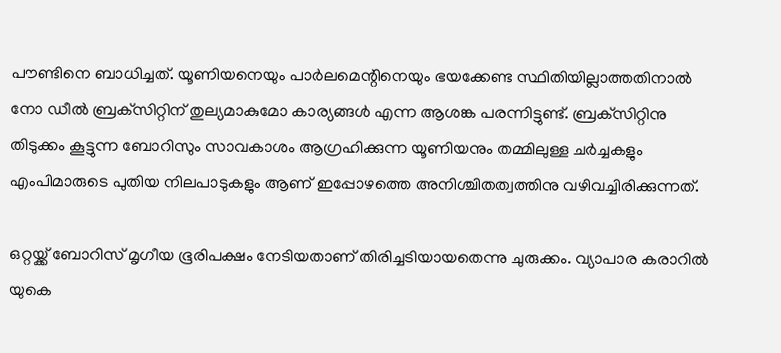പൗണ്ടിനെ ബാധിച്ചത്. യൂണിയനെയും പാര്‍ലമെന്റിനെയും ഭയക്കേണ്ട സ്ഥിതിയില്ലാത്തതിനാല്‍ നോ ഡീല്‍ ബ്രക്‌സിറ്റിന് തുല്യമാകുമോ കാര്യങ്ങള്‍ എന്ന ആശങ്ക പരന്നിട്ടുണ്ട്. ബ്രക്‌സിറ്റിനു തിടുക്കം കൂട്ടുന്ന ബോറിസും സാവകാശം ആഗ്രഹിക്കുന്ന യൂണിയനും തമ്മിലുള്ള ചര്‍ച്ചകളും എംപിമാരുടെ പുതിയ നിലപാടുകളും ആണ് ഇപ്പോഴത്തെ അനിശ്ചിതത്വത്തിനു വഴിവച്ചിരിക്കുന്നത്.

ഒറ്റയ്ക്ക് ബോറിസ് മൃഗീയ ഭൂരിപക്ഷം നേടിയതാണ് തിരിച്ചടിയായതെന്നു ചുരുക്കം. വ്യാപാര കരാറില്‍ യുകെ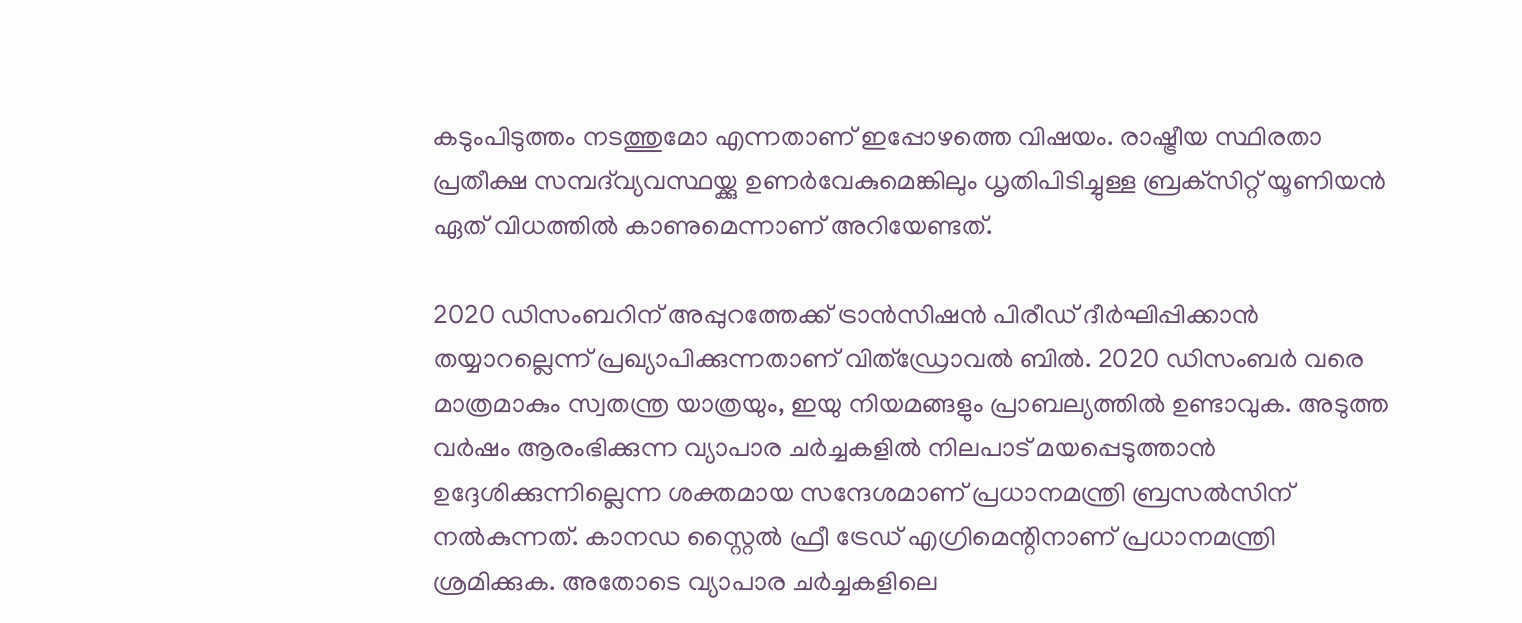കടുംപിടുത്തം നടത്തുമോ എന്നതാണ് ഇപ്പോഴത്തെ വിഷയം. രാഷ്ട്രീയ സ്ഥിരതാ പ്രതീക്ഷ സമ്പദ്‌വ്യവസ്ഥയ്ക്കു ഉണര്‍വേകുമെങ്കിലും ധൃതിപിടിച്ചുള്ള ബ്രക്‌സിറ്റ്‌ യൂണിയന്‍ ഏത് വിധത്തില്‍ കാണുമെന്നാണ് അറിയേണ്ടത്.

2020 ഡിസംബറിന് അപ്പുറത്തേക്ക് ട്രാന്‍സിഷന്‍ പിരീഡ് ദീര്‍ഘിപ്പിക്കാന്‍ തയ്യാറല്ലെന്ന് പ്രഖ്യാപിക്കുന്നതാണ് വിത്‌ഡ്രോവല്‍ ബില്‍. 2020 ഡിസംബര്‍ വരെ മാത്രമാകും സ്വതന്ത്ര യാത്രയും, ഇയു നിയമങ്ങളും പ്രാബല്യത്തില്‍ ഉണ്ടാവുക. അടുത്ത വര്‍ഷം ആരംഭിക്കുന്ന വ്യാപാര ചര്‍ച്ചകളില്‍ നിലപാട് മയപ്പെടുത്താന്‍ ഉദ്ദേശിക്കുന്നില്ലെന്ന ശക്തമായ സന്ദേശമാണ് പ്രധാനമന്ത്രി ബ്രസല്‍സിന് നല്‍കുന്നത്. കാനഡ സ്റ്റൈല്‍ ഫ്രീ ട്രേഡ് എഗ്രിമെന്റിനാണ് പ്രധാനമന്ത്രി ശ്രമിക്കുക. അതോടെ വ്യാപാര ചര്‍ച്ചകളിലെ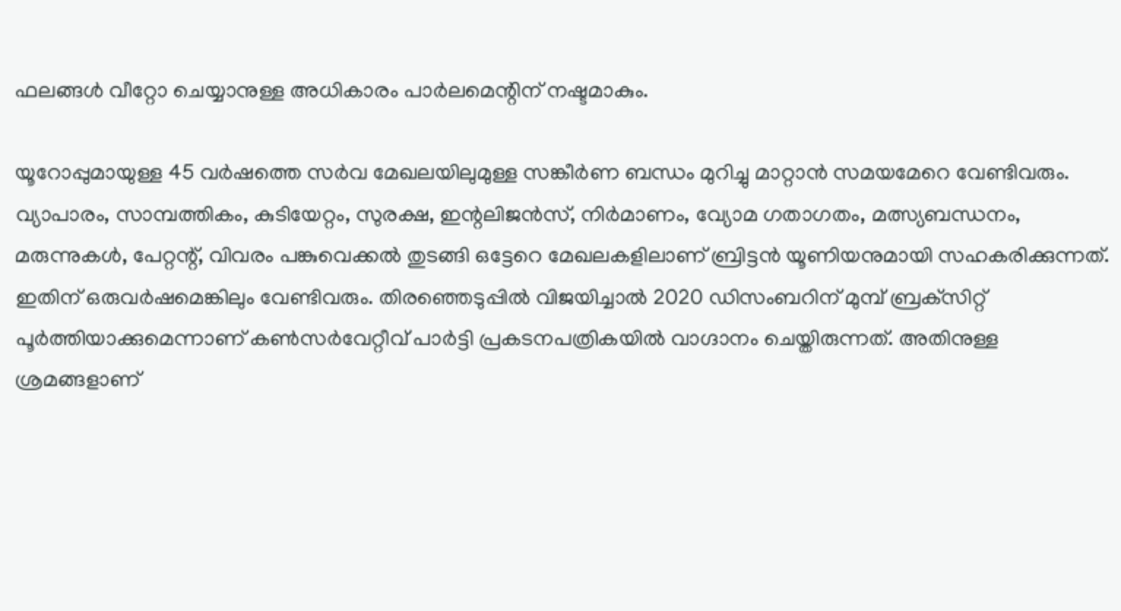ഫലങ്ങള്‍ വീറ്റോ ചെയ്യാനുള്ള അധികാരം പാര്‍ലമെന്റിന് നഷ്ടമാകും.

യൂറോപ്പുമായുള്ള 45 വര്‍ഷത്തെ സര്‍വ മേഖലയിലുമുള്ള സങ്കീര്‍ണ ബന്ധം മുറിച്ചു മാറ്റാന്‍ സമയമേറെ വേണ്ടിവരും. വ്യാപാരം, സാമ്പത്തികം, കുടിയേറ്റം, സുരക്ഷ, ഇന്റലിജന്‍സ്, നിര്‍മാണം, വ്യോമ ഗതാഗതം, മത്സ്യബന്ധനം, മരുന്നുകള്‍, പേറ്റന്റ്, വിവരം പങ്കുവെക്കല്‍ തുടങ്ങി ഒട്ടേറെ മേഖലകളിലാണ് ബ്രിട്ടന്‍ യൂണിയനുമായി സഹകരിക്കുന്നത്. ഇതിന് ഒരുവര്‍ഷമെങ്കിലും വേണ്ടിവരും. തിരഞ്ഞെടുപ്പില്‍ വിജയിച്ചാല്‍ 2020 ഡിസംബറിന് മുമ്പ് ബ്രക്‌സിറ്റ് പൂര്‍ത്തിയാക്കുമെന്നാണ് കണ്‍സര്‍വേറ്റീവ് പാര്‍ട്ടി പ്രകടനപത്രികയില്‍ വാഗ്ദാനം ചെയ്തിരുന്നത്. അതിനുള്ള ശ്രമങ്ങളാണ്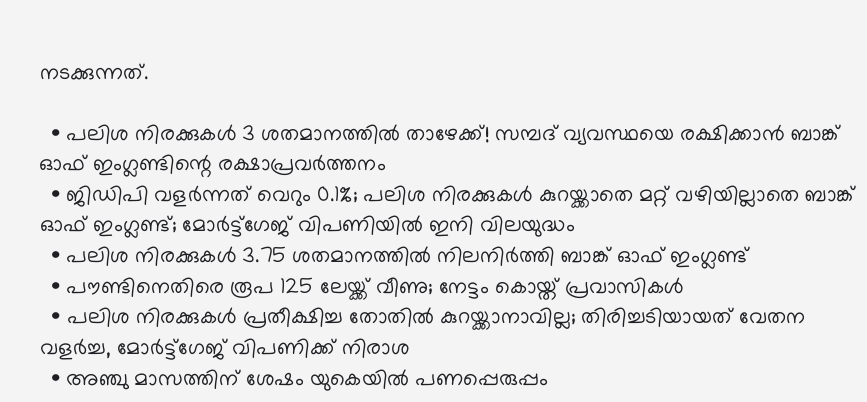നടക്കുന്നത്.

  • പലിശ നിരക്കുകള്‍ 3 ശതമാനത്തില്‍ താഴേക്ക്! സമ്പദ് വ്യവസ്ഥയെ രക്ഷിക്കാന്‍ ബാങ്ക് ഓഫ് ഇംഗ്ലണ്ടിന്റെ രക്ഷാപ്രവര്‍ത്തനം
  • ജിഡിപി വളര്‍ന്നത് വെറും 0.1%; പലിശ നിരക്കുകള്‍ കുറയ്ക്കാതെ മറ്റ് വഴിയില്ലാതെ ബാങ്ക് ഓഫ് ഇംഗ്ലണ്ട്; മോര്‍ട്ട്‌ഗേജ് വിപണിയില്‍ ഇനി വിലയുദ്ധം
  • പലിശ നിരക്കുകള്‍ 3.75 ശതമാനത്തില്‍ നിലനിര്‍ത്തി ബാങ്ക് ഓഫ് ഇംഗ്ലണ്ട്
  • പൗണ്ടിനെതിരെ രൂപ 125 ലേയ്ക്ക് വീണു; നേട്ടം കൊയ്ത് പ്രവാസികള്‍
  • പലിശ നിരക്കുകള്‍ പ്രതീക്ഷിച്ച തോതില്‍ കുറയ്ക്കാനാവില്ല; തിരിച്ചടിയായത് വേതന വളര്‍ച്ച, മോര്‍ട്ട്‌ഗേജ് വിപണിക്ക് നിരാശ
  • അഞ്ചു മാസത്തിന് ശേഷം യുകെയില്‍ പണപ്പെരുപ്പം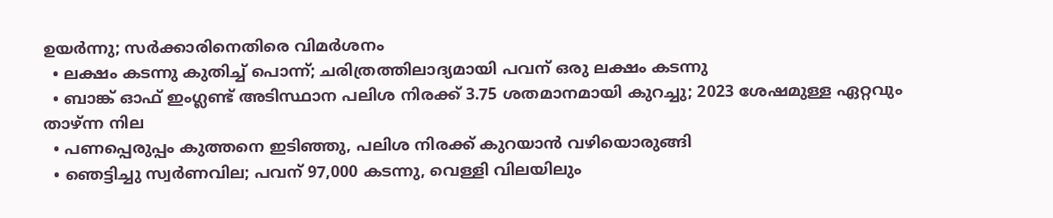ഉയര്‍ന്നു; സര്‍ക്കാരിനെതിരെ വിമര്‍ശനം
  • ലക്ഷം കടന്നു കുതിച്ച് പൊന്ന്; ചരിത്രത്തിലാദ്യമായി പവന് ഒരു ലക്ഷം കടന്നു
  • ബാങ്ക് ഓഫ് ഇംഗ്ലണ്ട് അടിസ്ഥാന പലിശ നിരക്ക് 3.75 ശതമാനമായി കുറച്ചു; 2023 ശേഷമുള്ള ഏറ്റവും താഴ്ന്ന നില
  • പണപ്പെരുപ്പം കുത്തനെ ഇടിഞ്ഞു, പലിശ നിരക്ക് കുറയാന്‍ വഴിയൊരുങ്ങി
  • ഞെട്ടിച്ചു സ്വര്‍ണവില; പവന് 97,000 കടന്നു, വെള്ളി വിലയിലും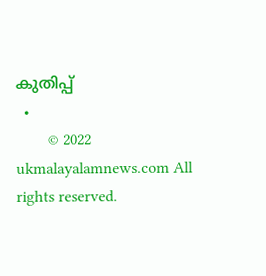കുതിപ്പ്
  •
        © 2022 ukmalayalamnews.com All rights reserved.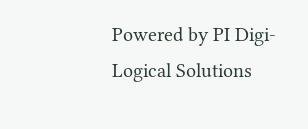Powered by PI Digi-Logical Solutions